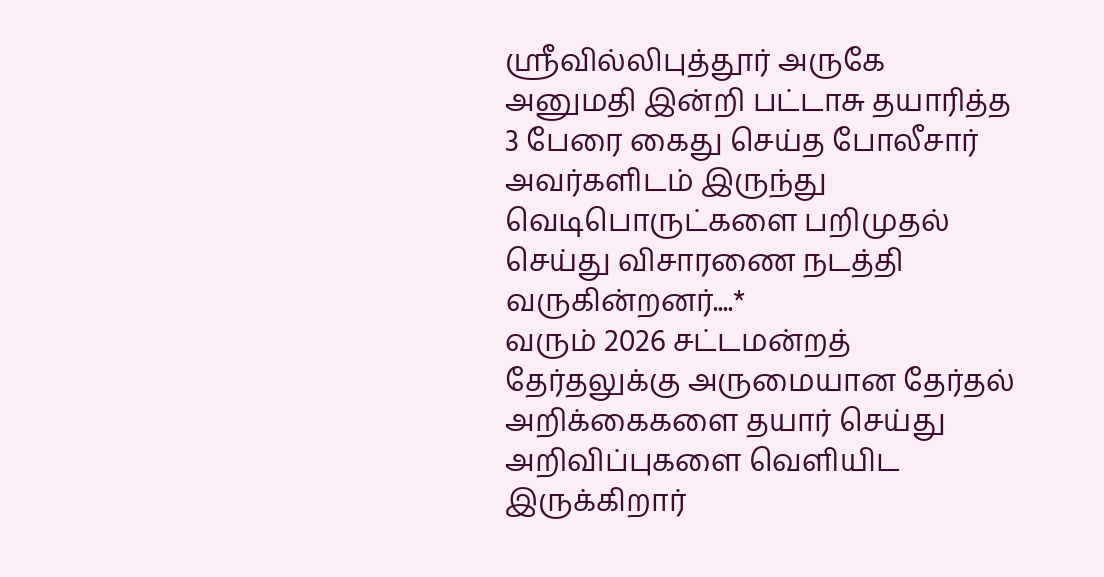ஸ்ரீவில்லிபுத்தூர் அருகே அனுமதி இன்றி பட்டாசு தயாரித்த 3 பேரை கைது செய்த போலீசார் அவர்களிடம் இருந்து வெடிபொருட்களை பறிமுதல் செய்து விசாரணை நடத்தி வருகின்றனர்....*
வரும் 2026 சட்டமன்றத் தேர்தலுக்கு அருமையான தேர்தல் அறிக்கைகளை தயார் செய்து அறிவிப்புகளை வெளியிட இருக்கிறார்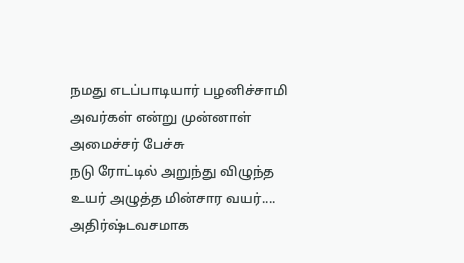நமது எடப்பாடியார் பழனிச்சாமி அவர்கள் என்று முன்னாள் அமைச்சர் பேச்சு
நடு ரோட்டில் அறுந்து விழுந்த உயர் அழுத்த மின்சார வயர்.... அதிர்ஷ்டவசமாக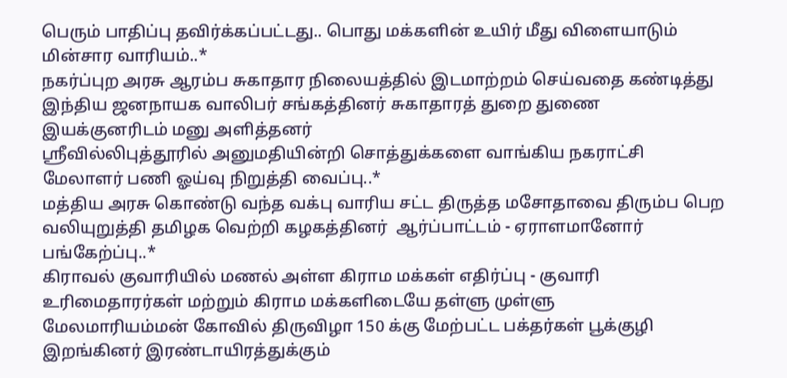பெரும் பாதிப்பு தவிர்க்கப்பட்டது.. பொது மக்களின் உயிர் மீது விளையாடும் மின்சார வாரியம்..*
நகர்ப்புற அரசு ஆரம்ப சுகாதார நிலையத்தில் இடமாற்றம் செய்வதை கண்டித்து இந்திய ஜனநாயக வாலிபர் சங்கத்தினர் சுகாதாரத் துறை துணை இயக்குனரிடம் மனு அளித்தனர்
ஸ்ரீவில்லிபுத்தூரில் அனுமதியின்றி சொத்துக்களை வாங்கிய நகராட்சி மேலாளர் பணி ஓய்வு நிறுத்தி வைப்பு..*
மத்திய அரசு கொண்டு வந்த வக்பு வாரிய சட்ட திருத்த மசோதாவை திரும்ப பெற வலியுறுத்தி தமிழக வெற்றி கழகத்தினர்  ஆர்ப்பாட்டம் - ஏராளமானோர் பங்கேற்ப்பு..*
கிராவல் குவாரியில் மணல் அள்ள கிராம மக்கள் எதிர்ப்பு - குவாரி உரிமைதாரர்கள் மற்றும் கிராம மக்களிடையே தள்ளு முள்ளு
மேலமாரியம்மன் கோவில் திருவிழா 150 க்கு மேற்பட்ட பக்தர்கள் பூக்குழி இறங்கினர் இரண்டாயிரத்துக்கும்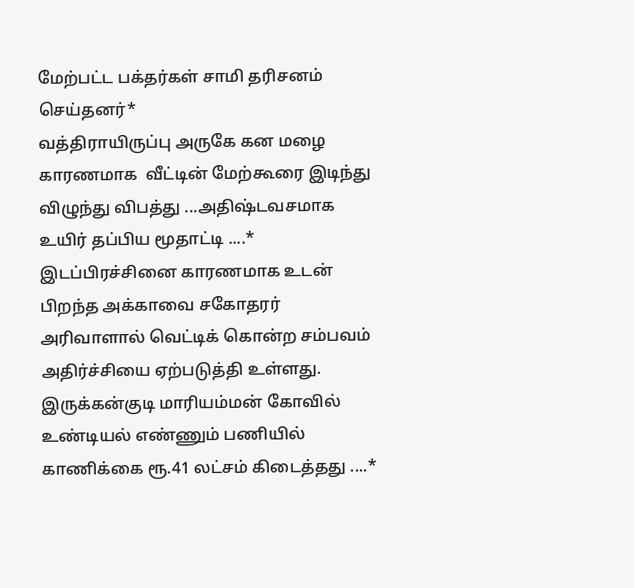மேற்பட்ட பக்தர்கள் சாமி தரிசனம் செய்தனர்*
வத்திராயிருப்பு அருகே கன மழை  காரணமாக  வீட்டின் மேற்கூரை இடிந்து விழுந்து விபத்து ...அதிஷ்டவசமாக உயிர் தப்பிய மூதாட்டி ....*
இடப்பிரச்சினை காரணமாக உடன் பிறந்த அக்காவை சகோதரர் அரிவாளால் வெட்டிக் கொன்ற சம்பவம் அதிர்ச்சியை ஏற்படுத்தி உள்ளது.
இருக்கன்குடி மாரியம்மன் கோவில் உண்டியல் எண்ணும் பணியில் காணிக்கை ரூ.41 லட்சம் கிடைத்தது ....*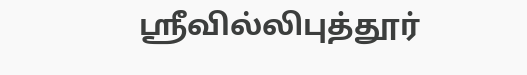ஸ்ரீவில்லிபுத்தூர்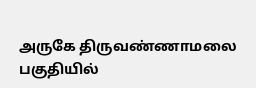அருகே திருவண்ணாமலை பகுதியில்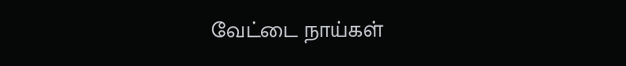வேட்டை நாய்கள்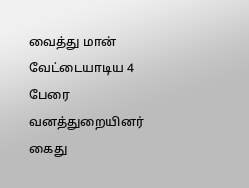வைத்து மான் வேட்டையாடிய 4 பேரை வனத்துறையினர் கைது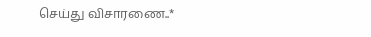செய்து விசாரணை..*